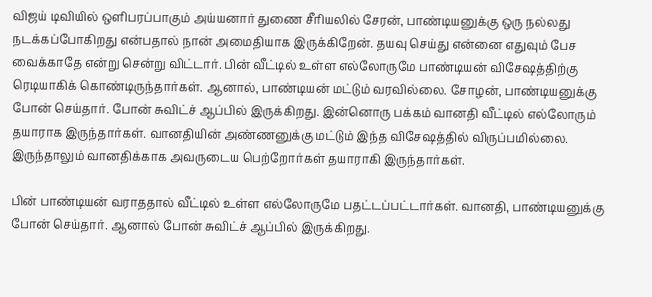விஜய் டிவியில் ஒளிபரப்பாகும் அய்யனார் துணை சீரியலில் சேரன், பாண்டியனுக்கு ஒரு நல்லது நடக்கப்போகிறது என்பதால் நான் அமைதியாக இருக்கிறேன். தயவு செய்து என்னை எதுவும் பேச வைக்காதே என்று சென்று விட்டார். பின் வீட்டில் உள்ள எல்லோருமே பாண்டியன் விசேஷத்திற்கு ரெடியாகிக் கொண்டிருந்தார்கள். ஆனால், பாண்டியன் மட்டும் வரவில்லை. சோழன், பாண்டியனுக்கு போன் செய்தார். போன் சுவிட்ச் ஆப்பில் இருக்கிறது. இன்னொரு பக்கம் வானதி வீட்டில் எல்லோரும் தயாராக இருந்தார்கள். வானதியின் அண்ணனுக்கு மட்டும் இந்த விசேஷத்தில் விருப்பமில்லை. இருந்தாலும் வானதிக்காக அவருடைய பெற்றோர்கள் தயாராகி இருந்தார்கள்.

பின் பாண்டியன் வராததால் வீட்டில் உள்ள எல்லோருமே பதட்டப்பட்டார்கள். வானதி, பாண்டியனுக்கு போன் செய்தார். ஆனால் போன் சுவிட்ச் ஆப்பில் இருக்கிறது.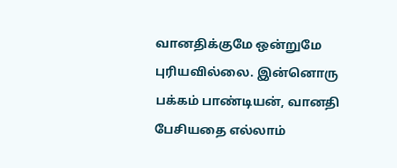வானதிக்குமே ஒன்றுமே புரியவில்லை. இன்னொரு பக்கம் பாண்டியன், வானதி பேசியதை எல்லாம்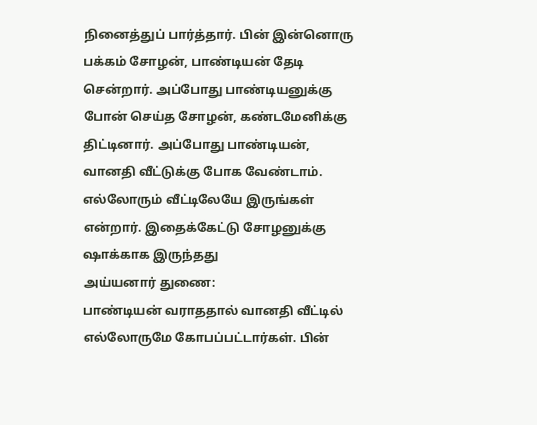நினைத்துப் பார்த்தார். பின் இன்னொரு பக்கம் சோழன், பாண்டியன் தேடி சென்றார். அப்போது பாண்டியனுக்கு போன் செய்த சோழன், கண்டமேனிக்கு திட்டினார். அப்போது பாண்டியன், வானதி வீட்டுக்கு போக வேண்டாம். எல்லோரும் வீட்டிலேயே இருங்கள் என்றார். இதைக்கேட்டு சோழனுக்கு ஷாக்காக இருந்தது
அய்யனார் துணை:
பாண்டியன் வராததால் வானதி வீட்டில் எல்லோருமே கோபப்பட்டார்கள். பின்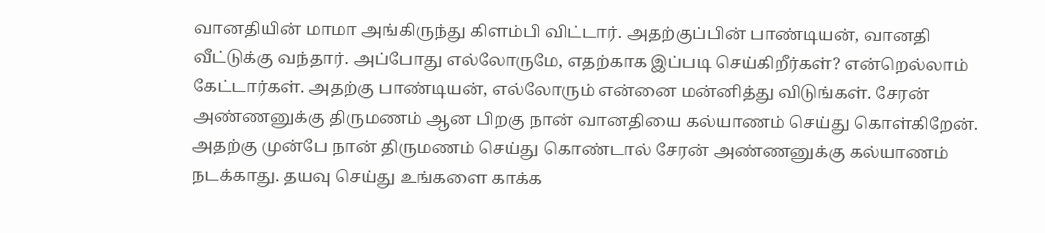வானதியின் மாமா அங்கிருந்து கிளம்பி விட்டார். அதற்குப்பின் பாண்டியன், வானதி வீட்டுக்கு வந்தார். அப்போது எல்லோருமே, எதற்காக இப்படி செய்கிறீர்கள்? என்றெல்லாம் கேட்டார்கள். அதற்கு பாண்டியன், எல்லோரும் என்னை மன்னித்து விடுங்கள். சேரன் அண்ணனுக்கு திருமணம் ஆன பிறகு நான் வானதியை கல்யாணம் செய்து கொள்கிறேன். அதற்கு முன்பே நான் திருமணம் செய்து கொண்டால் சேரன் அண்ணனுக்கு கல்யாணம் நடக்காது. தயவு செய்து உங்களை காக்க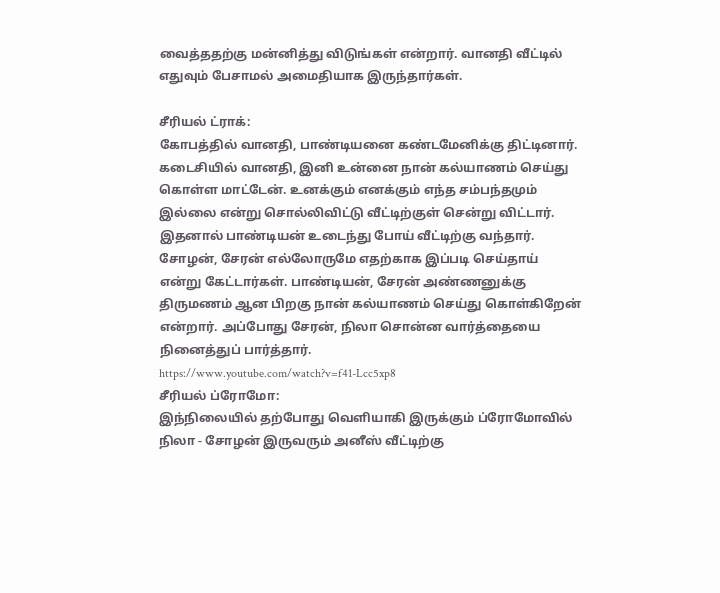வைத்ததற்கு மன்னித்து விடுங்கள் என்றார். வானதி வீட்டில் எதுவும் பேசாமல் அமைதியாக இருந்தார்கள்.

சீரியல் ட்ராக்:
கோபத்தில் வானதி, பாண்டியனை கண்டமேனிக்கு திட்டினார். கடைசியில் வானதி, இனி உன்னை நான் கல்யாணம் செய்து கொள்ள மாட்டேன். உனக்கும் எனக்கும் எந்த சம்பந்தமும் இல்லை என்று சொல்லிவிட்டு வீட்டிற்குள் சென்று விட்டார். இதனால் பாண்டியன் உடைந்து போய் வீட்டிற்கு வந்தார். சோழன், சேரன் எல்லோருமே எதற்காக இப்படி செய்தாய் என்று கேட்டார்கள். பாண்டியன், சேரன் அண்ணனுக்கு திருமணம் ஆன பிறகு நான் கல்யாணம் செய்து கொள்கிறேன் என்றார். அப்போது சேரன், நிலா சொன்ன வார்த்தையை நினைத்துப் பார்த்தார்.
https://www.youtube.com/watch?v=f41-Lcc5xp8
சீரியல் ப்ரோமோ:
இந்நிலையில் தற்போது வெளியாகி இருக்கும் ப்ரோமோவில் நிலா - சோழன் இருவரும் அனீஸ் வீட்டிற்கு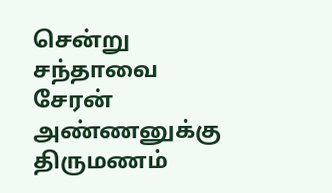சென்று சந்தாவை சேரன் அண்ணனுக்கு திருமணம்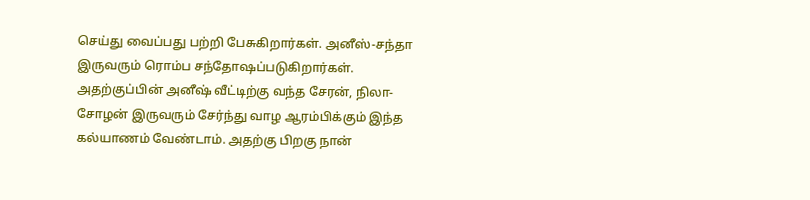செய்து வைப்பது பற்றி பேசுகிறார்கள். அனீஸ்-சந்தா இருவரும் ரொம்ப சந்தோஷப்படுகிறார்கள். அதற்குப்பின் அனீஷ் வீட்டிற்கு வந்த சேரன், நிலா- சோழன் இருவரும் சேர்ந்து வாழ ஆரம்பிக்கும் இந்த கல்யாணம் வேண்டாம். அதற்கு பிறகு நான்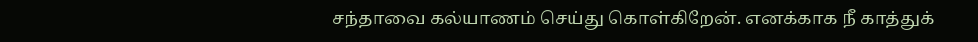சந்தாவை கல்யாணம் செய்து கொள்கிறேன். எனக்காக நீ காத்துக்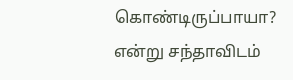கொண்டிருப்பாயா? என்று சந்தாவிடம்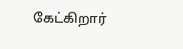கேட்கிறார்